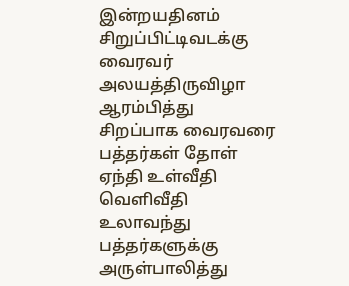இன்றயதினம் சிறுப்பிட்டிவடக்கு வைரவர் அலயத்திருவிழா ஆரம்பித்து சிறப்பாக வைரவரை பத்தர்கள் தோள் ஏந்தி உள்வீதி வெளிவீதி உலாவந்து பத்தர்களுக்கு அருள்பாலித்து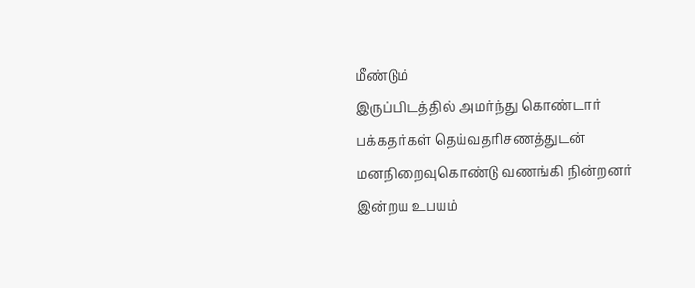மீண்டும்
இருப்பிடத்தில் அமர்ந்து கொண்டார் பக்கதர்கள் தெய்வதரிசணத்துடன் மனநிறைவுகொண்டு வணங்கி நின்றனர் இன்றய உபயம்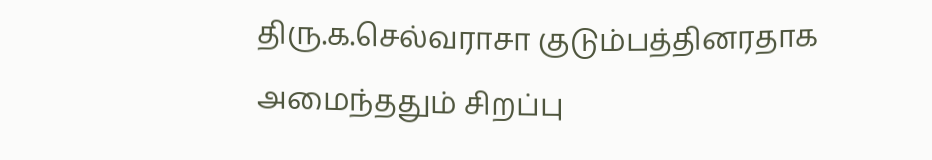திரு.க.செல்வராசா குடும்பத்தினரதாக
அமைந்ததும் சிறப்பு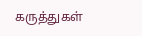கருத்துகள்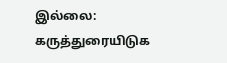இல்லை:
கருத்துரையிடுக